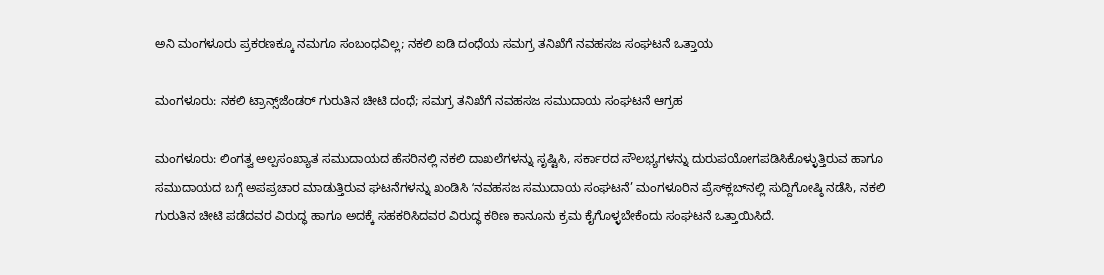ಅನಿ ಮಂಗಳೂರು ಪ್ರಕರಣಕ್ಕೂ ನಮಗೂ ಸಂಬಂಧವಿಲ್ಲ; ನಕಲಿ ಐಡಿ ದಂಧೆಯ ಸಮಗ್ರ ತನಿಖೆಗೆ ನವಹಸಜ ಸಂಘಟನೆ ಒತ್ತಾಯ

ಮಂಗಳೂರು: ನಕಲಿ ಟ್ರಾನ್ಸ್‌ಜೆಂಡರ್ ಗುರುತಿನ ಚೀಟಿ ದಂಧೆ; ಸಮಗ್ರ ತನಿಖೆಗೆ ನವಹಸಜ ಸಮುದಾಯ ಸಂಘಟನೆ ಆಗ್ರಹ

ಮಂಗಳೂರು: ಲಿಂಗತ್ವ ಅಲ್ಪಸಂಖ್ಯಾತ ಸಮುದಾಯದ ಹೆಸರಿನಲ್ಲಿ ನಕಲಿ ದಾಖಲೆಗಳನ್ನು ಸೃಷ್ಟಿಸಿ, ಸರ್ಕಾರದ ಸೌಲಭ್ಯಗಳನ್ನು ದುರುಪಯೋಗಪಡಿಸಿಕೊಳ್ಳುತ್ತಿರುವ ಹಾಗೂ ಸಮುದಾಯದ ಬಗ್ಗೆ ಅಪಪ್ರಚಾರ ಮಾಡುತ್ತಿರುವ ಘಟನೆಗಳನ್ನು ಖಂಡಿಸಿ ʻನವಹಸಜ ಸಮುದಾಯ ಸಂಘಟನೆ’ ಮಂಗಳೂರಿನ ಪ್ರೆಸ್‌ಕ್ಲಬ್‌ನಲ್ಲಿ ಸುದ್ದಿಗೋಷ್ಠಿ ನಡೆಸಿ, ನಕಲಿ ಗುರುತಿನ ಚೀಟಿ ಪಡೆದವರ ವಿರುದ್ಧ ಹಾಗೂ ಅದಕ್ಕೆ ಸಹಕರಿಸಿದವರ ವಿರುದ್ಧ ಕಠಿಣ ಕಾನೂನು ಕ್ರಮ ಕೈಗೊಳ್ಳಬೇಕೆಂದು ಸಂಘಟನೆ ಒತ್ತಾಯಿಸಿದೆ.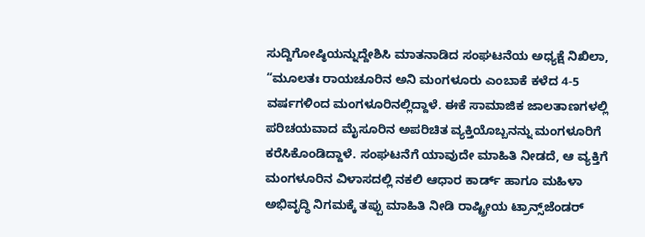ಸುದ್ದಿಗೋಷ್ಠಿಯನ್ನುದ್ದೇಶಿಸಿ ಮಾತನಾಡಿದ ಸಂಘಟನೆಯ ಅಧ್ಯಕ್ಷೆ ನಿಖಿಲಾ, “ಮೂಲತಃ ರಾಯಚೂರಿನ ಅನಿ ಮಂಗಳೂರು ಎಂಬಾಕೆ ಕಳೆದ 4-5 ವರ್ಷಗಳಿಂದ ಮಂಗಳೂರಿನಲ್ಲಿದ್ದಾಳೆ. ಈಕೆ ಸಾಮಾಜಿಕ ಜಾಲತಾಣಗಳಲ್ಲಿ ಪರಿಚಯವಾದ ಮೈಸೂರಿನ ಅಪರಿಚಿತ ವ್ಯಕ್ತಿಯೊಬ್ಬನನ್ನು ಮಂಗಳೂರಿಗೆ ಕರೆಸಿಕೊಂಡಿದ್ದಾಳೆ. ಸಂಘಟನೆಗೆ ಯಾವುದೇ ಮಾಹಿತಿ ನೀಡದೆ, ಆ ವ್ಯಕ್ತಿಗೆ ಮಂಗಳೂರಿನ ವಿಳಾಸದಲ್ಲಿ ನಕಲಿ ಆಧಾರ ಕಾರ್ಡ್ ಹಾಗೂ ಮಹಿಳಾ ಅಭಿವೃದ್ಧಿ ನಿಗಮಕ್ಕೆ ತಪ್ಪು ಮಾಹಿತಿ ನೀಡಿ ರಾಷ್ಟ್ರೀಯ ಟ್ರಾನ್ಸ್‌ಜೆಂಡರ್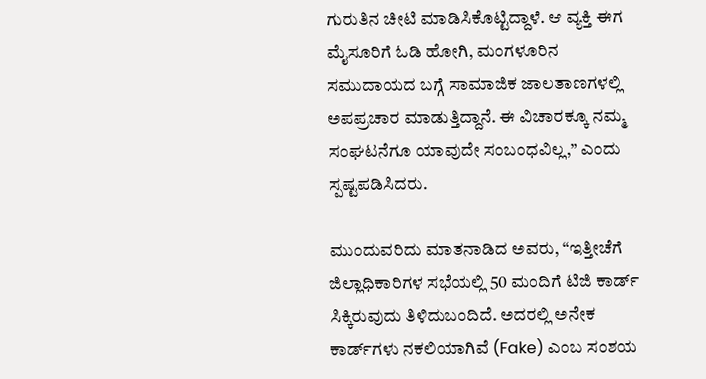ಗುರುತಿನ ಚೀಟಿ ಮಾಡಿಸಿಕೊಟ್ಟಿದ್ದಾಳೆ. ಆ ವ್ಯಕ್ತಿ ಈಗ ಮೈಸೂರಿಗೆ ಓಡಿ ಹೋಗಿ, ಮಂಗಳೂರಿನ ಸಮುದಾಯದ ಬಗ್ಗೆ ಸಾಮಾಜಿಕ ಜಾಲತಾಣಗಳಲ್ಲಿ ಅಪಪ್ರಚಾರ ಮಾಡುತ್ತಿದ್ದಾನೆ. ಈ ವಿಚಾರಕ್ಕೂ ನಮ್ಮ ಸಂಘಟನೆಗೂ ಯಾವುದೇ ಸಂಬಂಧವಿಲ್ಲ,” ಎಂದು ಸ್ಪಷ್ಟಪಡಿಸಿದರು.

ಮುಂದುವರಿದು ಮಾತನಾಡಿದ ಅವರು, “ಇತ್ತೀಚೆಗೆ ಜಿಲ್ಲಾಧಿಕಾರಿಗಳ ಸಭೆಯಲ್ಲಿ 50 ಮಂದಿಗೆ ಟಿಜಿ ಕಾರ್ಡ್ ಸಿಕ್ಕಿರುವುದು ತಿಳಿದುಬಂದಿದೆ. ಅದರಲ್ಲಿ ಅನೇಕ ಕಾರ್ಡ್‌ಗಳು ನಕಲಿಯಾಗಿವೆ (Fake) ಎಂಬ ಸಂಶಯ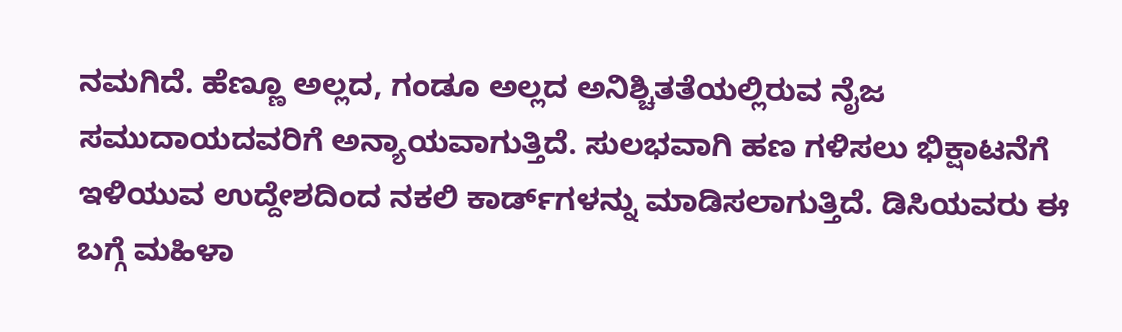ನಮಗಿದೆ. ಹೆಣ್ಣೂ ಅಲ್ಲದ, ಗಂಡೂ ಅಲ್ಲದ ಅನಿಶ್ಚಿತತೆಯಲ್ಲಿರುವ ನೈಜ ಸಮುದಾಯದವರಿಗೆ ಅನ್ಯಾಯವಾಗುತ್ತಿದೆ. ಸುಲಭವಾಗಿ ಹಣ ಗಳಿಸಲು ಭಿಕ್ಷಾಟನೆಗೆ ಇಳಿಯುವ ಉದ್ದೇಶದಿಂದ ನಕಲಿ ಕಾರ್ಡ್‌ಗಳನ್ನು ಮಾಡಿಸಲಾಗುತ್ತಿದೆ. ಡಿಸಿಯವರು ಈ ಬಗ್ಗೆ ಮಹಿಳಾ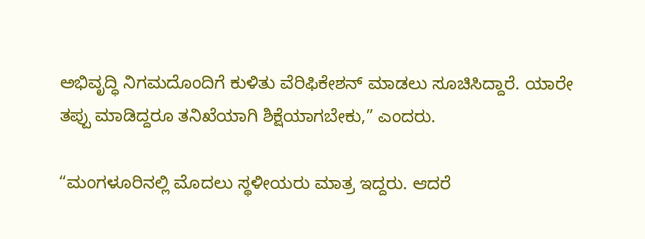ಅಭಿವೃದ್ಧಿ ನಿಗಮದೊಂದಿಗೆ ಕುಳಿತು ವೆರಿಫಿಕೇಶನ್ ಮಾಡಲು ಸೂಚಿಸಿದ್ದಾರೆ. ಯಾರೇ ತಪ್ಪು ಮಾಡಿದ್ದರೂ ತನಿಖೆಯಾಗಿ ಶಿಕ್ಷೆಯಾಗಬೇಕು,” ಎಂದರು.

“ಮಂಗಳೂರಿನಲ್ಲಿ ಮೊದಲು ಸ್ಥಳೀಯರು ಮಾತ್ರ ಇದ್ದರು. ಆದರೆ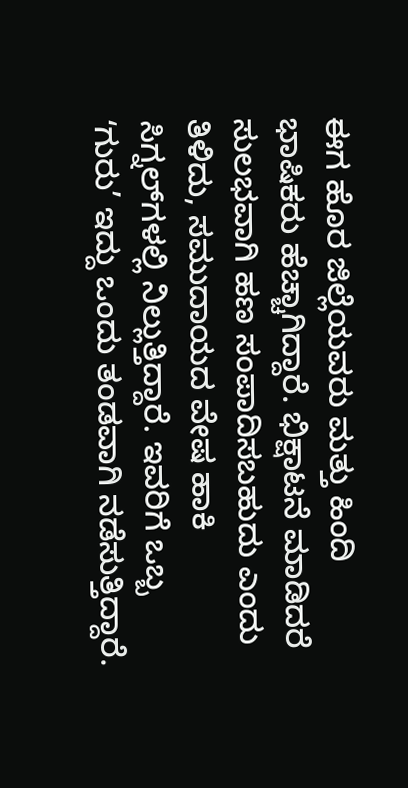ಈಗ ಹೊರ ಜಿಲ್ಲೆಯವರು ಮತ್ತು ಹಿಂದಿ ಭಾಷಿಕರು ಹೆಚ್ಚಾಗಿದ್ದಾರೆ. ಭಿಕ್ಷಾಟನೆ ಮಾಡಿದರೆ ಸುಲಭವಾಗಿ ಹಣ ಸಂಪಾದಿಸಬಹುದು ಎಂದು ತಿಳಿದು, ಸಮುದಾಯದ ವೇಷ ಹಾಕಿ ಸಿಗ್ನಲ್‌ಗಳಲ್ಲಿ ನಿಲ್ಲುತ್ತಿದ್ದಾರೆ. ಇವರಿಗೆ ಒಬ್ಬ ʻಗುರು’ ಇದ್ದು ಒಂದು ತಂಡವಾಗಿ ನಡೆಸುತ್ತಿದ್ದಾರೆ.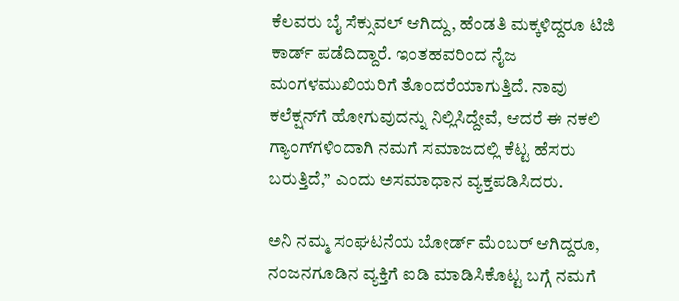ಕೆಲವರು ಬೈ ಸೆಕ್ಸುವಲ್ ಆಗಿದ್ದು, ಹೆಂಡತಿ ಮಕ್ಕಳಿದ್ದರೂ ಟಿಜಿ ಕಾರ್ಡ್ ಪಡೆದಿದ್ದಾರೆ. ಇಂತಹವರಿಂದ ನೈಜ ಮಂಗಳಮುಖಿಯರಿಗೆ ತೊಂದರೆಯಾಗುತ್ತಿದೆ. ನಾವು ಕಲೆಕ್ಷನ್‌ಗೆ ಹೋಗುವುದನ್ನು ನಿಲ್ಲಿಸಿದ್ದೇವೆ, ಆದರೆ ಈ ನಕಲಿ ಗ್ಯಾಂಗ್‌ಗಳಿಂದಾಗಿ ನಮಗೆ ಸಮಾಜದಲ್ಲಿ ಕೆಟ್ಟ ಹೆಸರು ಬರುತ್ತಿದೆ,” ಎಂದು ಅಸಮಾಧಾನ ವ್ಯಕ್ತಪಡಿಸಿದರು.

ಅನಿ ನಮ್ಮ ಸಂಘಟನೆಯ ಬೋರ್ಡ್ ಮೆಂಬರ್ ಆಗಿದ್ದರೂ, ನಂಜನಗೂಡಿನ ವ್ಯಕ್ತಿಗೆ ಐಡಿ ಮಾಡಿಸಿಕೊಟ್ಟ ಬಗ್ಗೆ ನಮಗೆ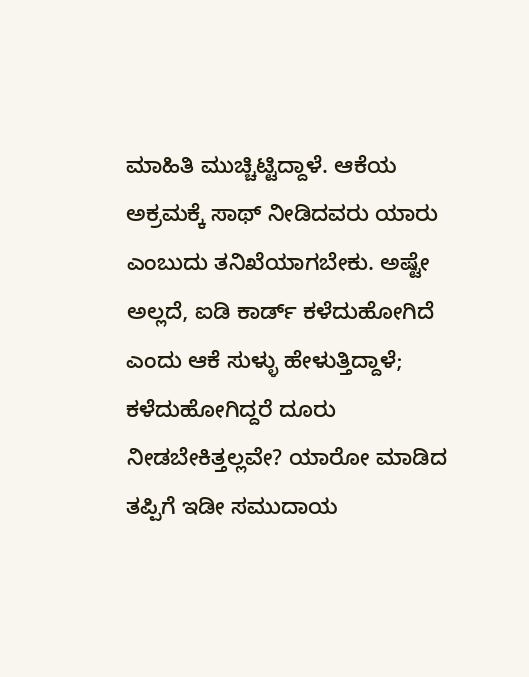ಮಾಹಿತಿ ಮುಚ್ಚಿಟ್ಟಿದ್ದಾಳೆ. ಆಕೆಯ ಅಕ್ರಮಕ್ಕೆ ಸಾಥ್ ನೀಡಿದವರು ಯಾರು ಎಂಬುದು ತನಿಖೆಯಾಗಬೇಕು. ಅಷ್ಟೇ ಅಲ್ಲದೆ, ಐಡಿ ಕಾರ್ಡ್ ಕಳೆದುಹೋಗಿದೆ ಎಂದು ಆಕೆ ಸುಳ್ಳು ಹೇಳುತ್ತಿದ್ದಾಳೆ; ಕಳೆದುಹೋಗಿದ್ದರೆ ದೂರು ನೀಡಬೇಕಿತ್ತಲ್ಲವೇ? ಯಾರೋ ಮಾಡಿದ ತಪ್ಪಿಗೆ ಇಡೀ ಸಮುದಾಯ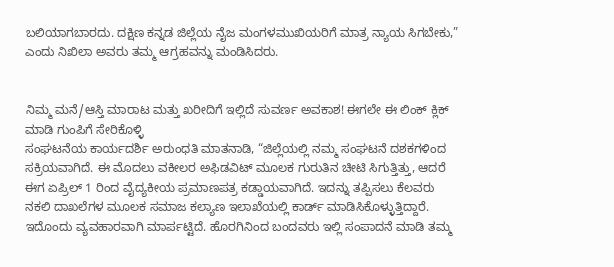ಬಲಿಯಾಗಬಾರದು. ದಕ್ಷಿಣ ಕನ್ನಡ ಜಿಲ್ಲೆಯ ನೈಜ ಮಂಗಳಮುಖಿಯರಿಗೆ ಮಾತ್ರ ನ್ಯಾಯ ಸಿಗಬೇಕು,” ಎಂದು ನಿಖಿಲಾ ಅವರು ತಮ್ಮ ಆಗ್ರಹವನ್ನು ಮಂಡಿಸಿದರು.


ನಿಮ್ಮ ಮನೆ/ಆಸ್ತಿ ಮಾರಾಟ ಮತ್ತು ಖರೀದಿಗೆ ಇಲ್ಲಿದೆ ಸುವರ್ಣ ಅವಕಾಶ! ಈಗಲೇ ಈ ಲಿಂಕ್ ಕ್ಲಿಕ್ ಮಾಡಿ ಗುಂಪಿಗೆ ಸೇರಿಕೊಳ್ಳಿ
ಸಂಘಟನೆಯ ಕಾರ್ಯದರ್ಶಿ ಅರುಂಧತಿ ಮಾತನಾಡಿ, “ಜಿಲ್ಲೆಯಲ್ಲಿ ನಮ್ಮ ಸಂಘಟನೆ ದಶಕಗಳಿಂದ ಸಕ್ರಿಯವಾಗಿದೆ. ಈ ಮೊದಲು ವಕೀಲರ ಅಫಿಡವಿಟ್ ಮೂಲಕ ಗುರುತಿನ ಚೀಟಿ ಸಿಗುತ್ತಿತ್ತು, ಆದರೆ ಈಗ ಏಪ್ರಿಲ್ 1 ರಿಂದ ವೈದ್ಯಕೀಯ ಪ್ರಮಾಣಪತ್ರ ಕಡ್ಡಾಯವಾಗಿದೆ. ಇದನ್ನು ತಪ್ಪಿಸಲು ಕೆಲವರು ನಕಲಿ ದಾಖಲೆಗಳ ಮೂಲಕ ಸಮಾಜ ಕಲ್ಯಾಣ ಇಲಾಖೆಯಲ್ಲಿ ಕಾರ್ಡ್ ಮಾಡಿಸಿಕೊಳ್ಳುತ್ತಿದ್ದಾರೆ. ಇದೊಂದು ವ್ಯವಹಾರವಾಗಿ ಮಾರ್ಪಟ್ಟಿದೆ. ಹೊರಗಿನಿಂದ ಬಂದವರು ಇಲ್ಲಿ ಸಂಪಾದನೆ ಮಾಡಿ ತಮ್ಮ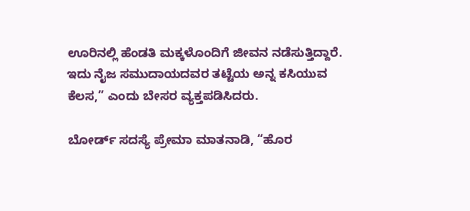ಊರಿನಲ್ಲಿ ಹೆಂಡತಿ ಮಕ್ಕಳೊಂದಿಗೆ ಜೀವನ ನಡೆಸುತ್ತಿದ್ದಾರೆ. ಇದು ನೈಜ ಸಮುದಾಯದವರ ತಟ್ಟೆಯ ಅನ್ನ ಕಸಿಯುವ ಕೆಲಸ,” ಎಂದು ಬೇಸರ ವ್ಯಕ್ತಪಡಿಸಿದರು.

ಬೋರ್ಡ್ ಸದಸ್ಯೆ ಪ್ರೇಮಾ ಮಾತನಾಡಿ, “ಹೊರ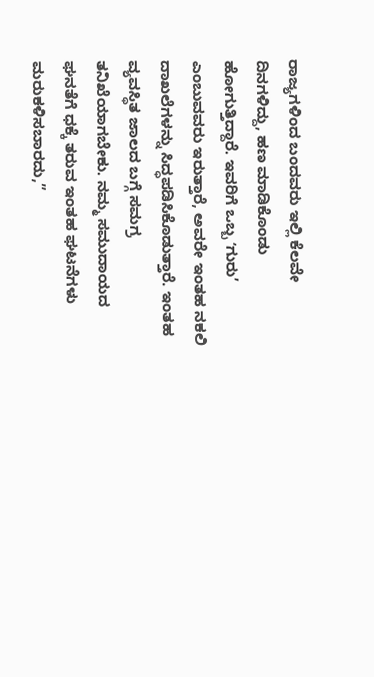ರಾಜ್ಯಗಳಿಂದ ಬಂದವರು ಇಲ್ಲಿ ಕೆಲವೇ ದಿನಗಳಿದ್ದು, ಹಣ ಮಾಡಿಕೊಂಡು ಹೋಗುತ್ತಿದ್ದಾರೆ. ಇವರಿಗೆ ಒಬ್ಬ ʻಗುರು’ ಎಂಬುವವರು ಇರುತ್ತಾರೆ, ಅವರೇ ಇಂತಹ ನಕಲಿ ದಾಖಲೆಗಳನ್ನು ಸಿದ್ಧಪಡಿಸಿಕೊಡುತ್ತಾರೆ. ಇಂತಹ ವ್ಯವಸ್ಥಿತ ಜಾಲದ ಬಗ್ಗೆ ಸಮಗ್ರ ತನಿಖೆಯಾಗಬೇಕು. ನಮ್ಮ ಸಮುದಾಯದ ಘನತೆಗೆ ಧಕ್ಕೆ ತರುವ ಇಂತಹ ಘಟನೆಗಳು ಮರುಕಳಿಸಬಾರದು,”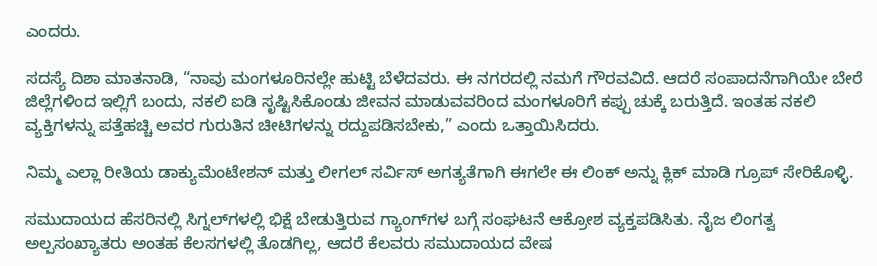ಎಂದರು.

ಸದಸ್ಯೆ ದಿಶಾ ಮಾತನಾಡಿ, “ನಾವು ಮಂಗಳೂರಿನಲ್ಲೇ ಹುಟ್ಟಿ ಬೆಳೆದವರು. ಈ ನಗರದಲ್ಲಿ ನಮಗೆ ಗೌರವವಿದೆ. ಆದರೆ ಸಂಪಾದನೆಗಾಗಿಯೇ ಬೇರೆ ಜಿಲ್ಲೆಗಳಿಂದ ಇಲ್ಲಿಗೆ ಬಂದು, ನಕಲಿ ಐಡಿ ಸೃಷ್ಟಿಸಿಕೊಂಡು ಜೀವನ ಮಾಡುವವರಿಂದ ಮಂಗಳೂರಿಗೆ ಕಪ್ಪು ಚುಕ್ಕೆ ಬರುತ್ತಿದೆ. ಇಂತಹ ನಕಲಿ ವ್ಯಕ್ತಿಗಳನ್ನು ಪತ್ತೆಹಚ್ಚಿ ಅವರ ಗುರುತಿನ ಚೀಟಿಗಳನ್ನು ರದ್ದುಪಡಿಸಬೇಕು,” ಎಂದು ಒತ್ತಾಯಿಸಿದರು.

ನಿಮ್ಮ ಎಲ್ಲಾ ರೀತಿಯ ಡಾಕ್ಯುಮೆಂಟೇಶನ್ ಮತ್ತು ಲೀಗಲ್ ಸರ್ವಿಸ್‌ ಅಗತ್ಯತೆಗಾಗಿ ಈಗಲೇ ಈ ಲಿಂಕ್ ಅನ್ನು ಕ್ಲಿಕ್ ಮಾಡಿ ಗ್ರೂಪ್ ಸೇರಿಕೊಳ್ಳಿ.

ಸಮುದಾಯದ ಹೆಸರಿನಲ್ಲಿ ಸಿಗ್ನಲ್‌ಗಳಲ್ಲಿ ಭಿಕ್ಷೆ ಬೇಡುತ್ತಿರುವ ಗ್ಯಾಂಗ್‌ಗಳ ಬಗ್ಗೆ ಸಂಘಟನೆ ಆಕ್ರೋಶ ವ್ಯಕ್ತಪಡಿಸಿತು. ನೈಜ ಲಿಂಗತ್ವ ಅಲ್ಪಸಂಖ್ಯಾತರು ಅಂತಹ ಕೆಲಸಗಳಲ್ಲಿ ತೊಡಗಿಲ್ಲ, ಆದರೆ ಕೆಲವರು ಸಮುದಾಯದ ವೇಷ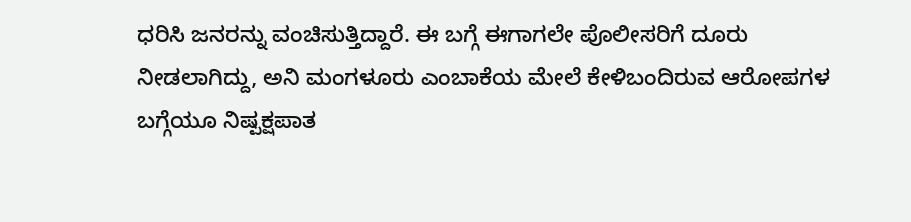ಧರಿಸಿ ಜನರನ್ನು ವಂಚಿಸುತ್ತಿದ್ದಾರೆ. ಈ ಬಗ್ಗೆ ಈಗಾಗಲೇ ಪೊಲೀಸರಿಗೆ ದೂರು ನೀಡಲಾಗಿದ್ದು, ಅನಿ ಮಂಗಳೂರು ಎಂಬಾಕೆಯ ಮೇಲೆ ಕೇಳಿಬಂದಿರುವ ಆರೋಪಗಳ ಬಗ್ಗೆಯೂ ನಿಷ್ಪಕ್ಷಪಾತ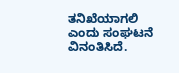ತನಿಖೆಯಾಗಲಿ ಎಂದು ಸಂಘಟನೆ ವಿನಂತಿಸಿದೆ.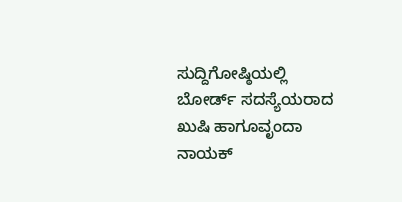ಸುದ್ದಿಗೋಷ್ಠಿಯಲ್ಲಿ ಬೋರ್ಡ್ ಸದಸ್ಯೆಯರಾದ ಖುಷಿ ಹಾಗೂವೃಂದಾ ನಾಯಕ್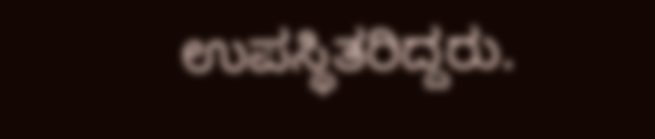ಉಪಸ್ಥಿತರಿದ್ದರು.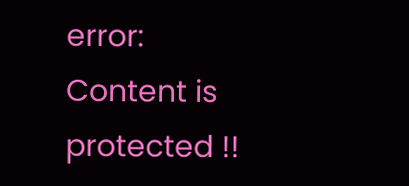error: Content is protected !!